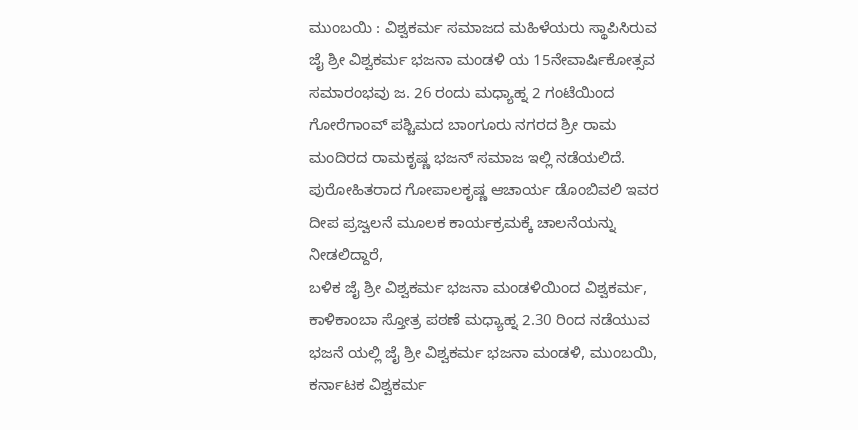ಮುಂಬಯಿ : ವಿಶ್ವಕರ್ಮ ಸಮಾಜದ ಮಹಿಳೆಯರು ಸ್ಥಾಪಿಸಿರುವ ಜೈ ಶ್ರೀ ವಿಶ್ವಕರ್ಮ ಭಜನಾ ಮಂಡಳಿ ಯ 15ನೇವಾರ್ಷಿಕೋತ್ಸವ ಸಮಾರಂಭವು ಜ. 26 ರಂದು ಮಧ್ಯಾಹ್ನ 2 ಗಂಟೆಯಿಂದ ಗೋರೆಗಾಂವ್ ಪಶ್ಚಿಮದ ಬಾಂಗೂರು ನಗರದ ಶ್ರೀ ರಾಮ ಮಂದಿರದ ರಾಮಕೃಷ್ಣ ಭಜನ್ ಸಮಾಜ ಇಲ್ಲಿ ನಡೆಯಲಿದೆ.
ಪುರೋಹಿತರಾದ ಗೋಪಾಲಕೃಷ್ಣ ಆಚಾರ್ಯ ಡೊಂಬಿವಲಿ ಇವರ ದೀಪ ಪ್ರಜ್ವಲನೆ ಮೂಲಕ ಕಾರ್ಯಕ್ರಮಕ್ಕೆ ಚಾಲನೆಯನ್ನು ನೀಡಲಿದ್ದಾರೆ,
ಬಳಿಕ ಜೈ ಶ್ರೀ ವಿಶ್ವಕರ್ಮ ಭಜನಾ ಮಂಡಳಿಯಿಂದ ವಿಶ್ವಕರ್ಮ, ಕಾಳಿಕಾಂಬಾ ಸ್ತೋತ್ರ ಪಠಣೆ ಮಧ್ಯಾಹ್ನ 2.30 ರಿಂದ ನಡೆಯುವ ಭಜನೆ ಯಲ್ಲಿ ಜೈ ಶ್ರೀ ವಿಶ್ವಕರ್ಮ ಭಜನಾ ಮಂಡಳಿ, ಮುಂಬಯಿ, ಕರ್ನಾಟಕ ವಿಶ್ವಕರ್ಮ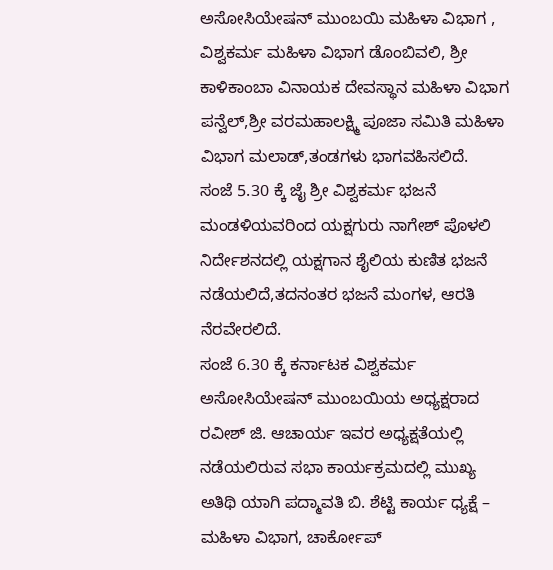ಅಸೋಸಿಯೇಷನ್ ಮುಂಬಯಿ ಮಹಿಳಾ ವಿಭಾಗ , ವಿಶ್ವಕರ್ಮ ಮಹಿಳಾ ವಿಭಾಗ ಡೊಂಬಿವಲಿ, ಶ್ರೀ ಕಾಳಿಕಾಂಬಾ ವಿನಾಯಕ ದೇವಸ್ಥಾನ ಮಹಿಳಾ ವಿಭಾಗ ಪನ್ವೆಲ್,ಶ್ರೀ ವರಮಹಾಲಕ್ಷ್ಮಿ ಪೂಜಾ ಸಮಿತಿ ಮಹಿಳಾ ವಿಭಾಗ ಮಲಾಡ್,ತಂಡಗಳು ಭಾಗವಹಿಸಲಿದೆ.
ಸಂಜೆ 5.30 ಕ್ಕೆ ಜೈ ಶ್ರೀ ವಿಶ್ವಕರ್ಮ ಭಜನೆ ಮಂಡಳಿಯವರಿಂದ ಯಕ್ಷಗುರು ನಾಗೇಶ್ ಪೊಳಲಿ ನಿರ್ದೇಶನದಲ್ಲಿ ಯಕ್ಷಗಾನ ಶೈಲಿಯ ಕುಣಿತ ಭಜನೆ ನಡೆಯಲಿದೆ,ತದನಂತರ ಭಜನೆ ಮಂಗಳ, ಆರತಿ ನೆರವೇರಲಿದೆ.
ಸಂಜೆ 6.30 ಕ್ಕೆ ಕರ್ನಾಟಕ ವಿಶ್ವಕರ್ಮ ಅಸೋಸಿಯೇಷನ್ ಮುಂಬಯಿಯ ಅಧ್ಯಕ್ಷರಾದ ರವೀಶ್ ಜಿ. ಆಚಾರ್ಯ ಇವರ ಅಧ್ಯಕ್ಷತೆಯಲ್ಲಿ ನಡೆಯಲಿರುವ ಸಭಾ ಕಾರ್ಯಕ್ರಮದಲ್ಲಿ ಮುಖ್ಯ ಅತಿಥಿ ಯಾಗಿ ಪದ್ಮಾವತಿ ಬಿ. ಶೆಟ್ಟಿ ಕಾರ್ಯ ಧ್ಯಕ್ಷೆ – ಮಹಿಳಾ ವಿಭಾಗ, ಚಾರ್ಕೋಪ್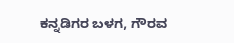ಕನ್ನಡಿಗರ ಬಳಗ, ಗೌರವ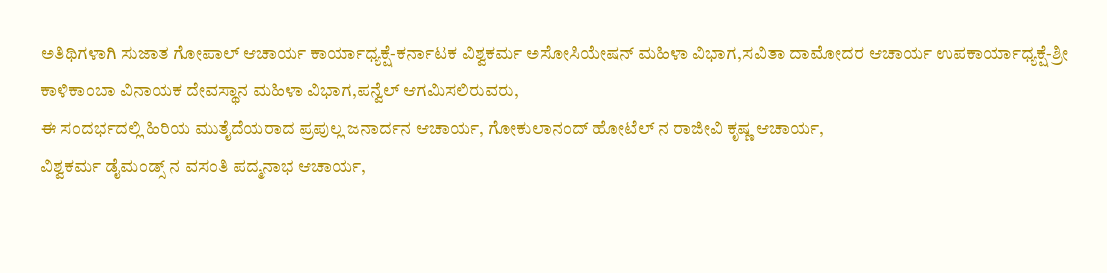ಅತಿಥಿಗಳಾಗಿ ಸುಜಾತ ಗೋಪಾಲ್ ಆಚಾರ್ಯ ಕಾರ್ಯಾಧ್ಯಕ್ಷೆ-ಕರ್ನಾಟಕ ವಿಶ್ವಕರ್ಮ ಅಸೋಸಿಯೇಷನ್ ಮಹಿಳಾ ವಿಭಾಗ,ಸವಿತಾ ದಾಮೋದರ ಆಚಾರ್ಯ ಉಪಕಾರ್ಯಾಧ್ಯಕ್ಷೆ-ಶ್ರೀ ಕಾಳಿಕಾಂಬಾ ವಿನಾಯಕ ದೇವಸ್ಥಾನ ಮಹಿಳಾ ವಿಭಾಗ,ಪನ್ವೆಲ್ ಆಗಮಿಸಲಿರುವರು,
ಈ ಸಂದರ್ಭದಲ್ಲಿ ಹಿರಿಯ ಮುತೈದೆಯರಾದ ಪ್ರಪುಲ್ಲ ಜನಾರ್ದನ ಆಚಾರ್ಯ, ಗೋಕುಲಾನಂದ್ ಹೋಟೆಲ್ ನ ರಾಜೀವಿ ಕೃಷ್ಣ ಆಚಾರ್ಯ,
ವಿಶ್ವಕರ್ಮ ಡೈಮಂಡ್ಸ್ ನ ವಸಂತಿ ಪದ್ಮನಾಭ ಆಚಾರ್ಯ,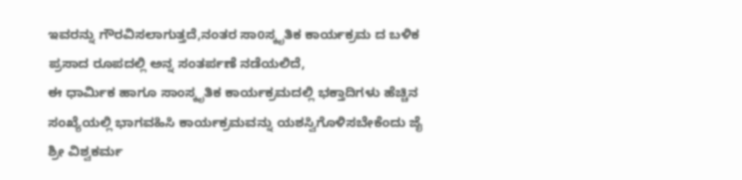ಇವರನ್ನು ಗೌರವಿಸಲಾಗುತ್ತದೆ,ನಂತರ ಸಾoಸ್ಕೃತಿಕ ಕಾರ್ಯಕ್ರಮ ದ ಬಳಿಕ ಪ್ರಸಾದ ರೂಪದಲ್ಲಿ ಅನ್ನ ಸಂತರ್ಪಣೆ ನಡೆಯಲಿದೆ,
ಈ ಧಾರ್ಮಿಕ ಹಾಗೂ ಸಾಂಸ್ಕೃತಿಕ ಕಾರ್ಯಕ್ರಮದಲ್ಲಿ ಭಕ್ತಾದಿಗಳು ಹೆಚ್ಚಿನ ಸಂಖ್ಯೆಯಲ್ಲಿ ಭಾಗವಹಿಸಿ ಕಾರ್ಯಕ್ರಮವನ್ನು ಯಶಸ್ವಿಗೊಳಿಸಬೇಕೆಂದು ಜೈ ಶ್ರೀ ವಿಶ್ವಕರ್ಮ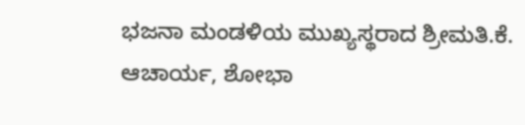ಭಜನಾ ಮಂಡಳಿಯ ಮುಖ್ಯಸ್ಥರಾದ ಶ್ರೀಮತಿ.ಕೆ. ಆಚಾರ್ಯ, ಶೋಭಾ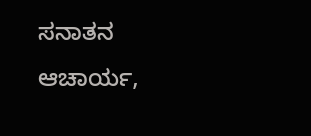ಸನಾತನ ಆಚಾರ್ಯ,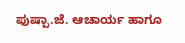ಪುಷ್ಪಾ.ಜೆ. ಆಚಾರ್ಯ ಹಾಗೂ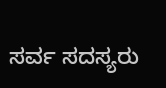ಸರ್ವ ಸದಸ್ಯರು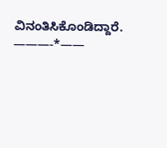ವಿನಂತಿಸಿಕೊಂಡಿದ್ದಾರೆ.
———-*——